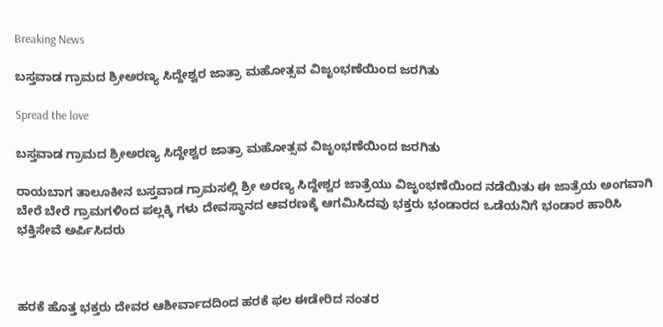Breaking News

ಬಸ್ತವಾಡ ಗ್ರಾಮದ ಶ್ರೀಅರಣ್ಯ ಸಿದ್ದೇಶ್ವರ ಜಾತ್ರಾ ಮಹೋತ್ಸವ ವಿಜೃಂಭಣೆಯಿಂದ ಜರಗಿತು

Spread the love

ಬಸ್ತವಾಡ ಗ್ರಾಮದ ಶ್ರೀಅರಣ್ಯ ಸಿದ್ದೇಶ್ವರ ಜಾತ್ರಾ ಮಹೋತ್ಸವ ವಿಜೃಂಭಣೆಯಿಂದ ಜರಗಿತು

ರಾಯಬಾಗ ತಾಲೂಕೀನ ಬಸ್ತವಾಡ ಗ್ರಾಮಸಲ್ಲಿ ಶ್ರೀ ಅರಣ್ಯ ಸಿದ್ದೇಶ್ವರ ಜಾತ್ರೆಯು ವಿಜೃಂಭಣೆಯಿಂದ ನಡೆಯಿತು ಈ ಜಾತ್ರೆಯ ಅಂಗವಾಗಿ ಬೇರೆ ಬೇರೆ ಗ್ರಾಮಗಳಿಂದ ಪಲ್ಲಕ್ಕಿ ಗಳು ದೇವಸ್ಥಾನದ ಆವರಣಕ್ಕೆ ಆಗಮಿಸಿದವು ಭಕ್ತರು ಭಂಡಾರದ ಒಡೆಯನಿಗೆ ಭಂಡಾರ ಹಾರಿಸಿ ಭಕ್ತಿಸೇವೆ ಅರ್ಪಿಸಿದರು



ಹರಕೆ ಹೊತ್ತ ಭಕ್ತರು ದೇವರ ಆಶೀರ್ವಾದದಿಂದ ಹರಕೆ ಫಲ ಈಡೇರಿದ ನಂತರ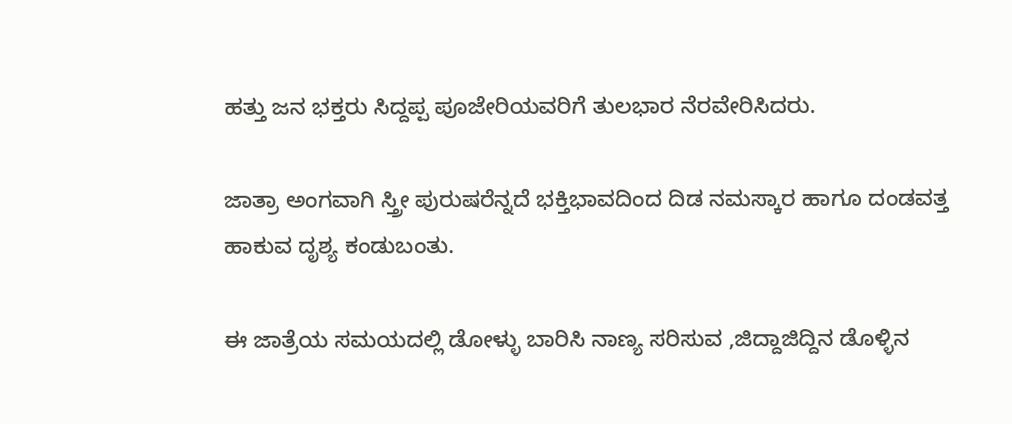ಹತ್ತು ಜನ ಭಕ್ತರು ಸಿದ್ದಪ್ಪ ಪೂಜೇರಿಯವರಿಗೆ ತುಲಭಾರ ನೆರವೇರಿಸಿದರು.

ಜಾತ್ರಾ ಅಂಗವಾಗಿ ಸ್ತ್ರೀ ಪುರುಷರೆನ್ನದೆ ಭಕ್ತಿಭಾವದಿಂದ ದಿಡ ನಮಸ್ಕಾರ ಹಾಗೂ ದಂಡವತ್ತ ಹಾಕುವ ದೃಶ್ಯ ಕಂಡುಬಂತು.

ಈ ಜಾತ್ರೆಯ ಸಮಯದಲ್ಲಿ ಡೋಳ್ಳು ಬಾರಿಸಿ ನಾಣ್ಯ ಸರಿಸುವ ,ಜಿದ್ದಾಜಿದ್ದಿನ ಡೊಳ್ಳಿನ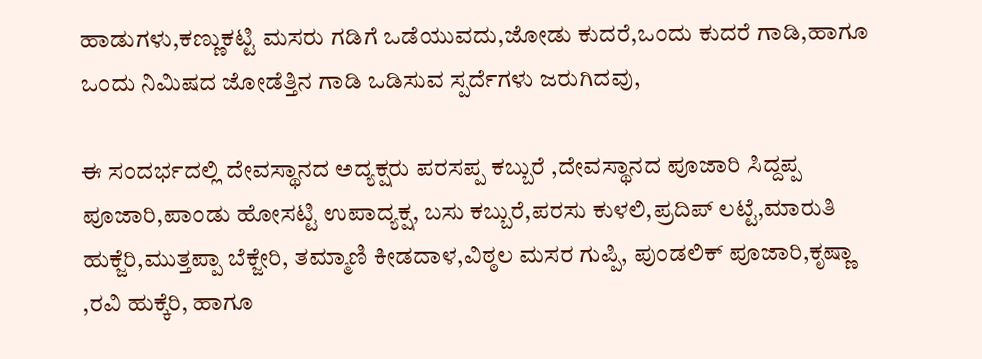ಹಾಡುಗಳು,ಕಣ್ಣುಕಟ್ಟಿ ಮಸರು ಗಡಿಗೆ ಒಡೆಯುವದು,ಜೋಡು ಕುದರೆ,ಒಂದು ಕುದರೆ ಗಾಡಿ,ಹಾಗೂ ಒಂದು ನಿಮಿಷದ ಜೋಡೆತ್ತಿನ ಗಾಡಿ ಒಡಿಸುವ ಸ್ಪರ್ದೆಗಳು ಜರುಗಿದವು,

ಈ‌ ಸಂದರ್ಭದಲ್ಲಿ ದೇವಸ್ಥಾನದ ಅದ್ಯಕ್ಷರು ಪರಸಪ್ಪ ಕಬ್ಬುರೆ ,ದೇವಸ್ಥಾನದ ಪೂಜಾರಿ ಸಿದ್ದಪ್ಪ ಪೂಜಾರಿ,ಪಾಂಡು ಹೋಸಟ್ಟಿ ಉಪಾದ್ಯಕ್ಷ, ಬಸು ಕಬ್ಬುರೆ,ಪರಸು ಕುಳಲಿ,ಪ್ರದಿಪ್ ಲಟ್ಟೆ,ಮಾರುತಿ ಹುಕ್ಜೆರಿ,ಮುತ್ತಪ್ಪಾ ಬೆಕ್ಜೇರಿ, ತಮ್ಮಾಣಿ ಕೀಡದಾಳ,ವಿಠ್ಠಲ ಮಸರ ಗುಪ್ಪಿ, ಪುಂಡಲಿಕ್ ಪೂಜಾರಿ,ಕೃಷ್ಣಾ
,ರವಿ ಹುಕ್ಕೆರಿ, ಹಾಗೂ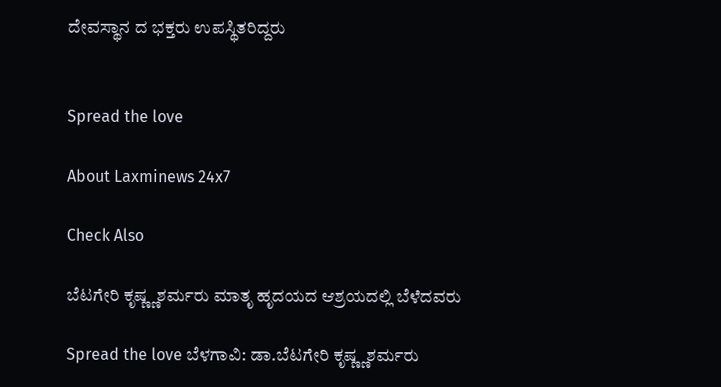ದೇವಸ್ಥಾನ ದ ಭಕ್ತರು ಉಪಸ್ಥಿತರಿದ್ದರು


Spread the love

About Laxminews 24x7

Check Also

ಬೆಟಗೇರಿ ಕೃಷ್ಣ್ಣಶರ್ಮರು ಮಾತೃ ಹೃದಯದ ಆಶ್ರಯದಲ್ಲಿ ಬೆಳೆದವರು

Spread the love ಬೆಳಗಾವಿ: ಡಾ.ಬೆಟಗೇರಿ ಕೃಷ್ಣ್ಣಶರ್ಮರು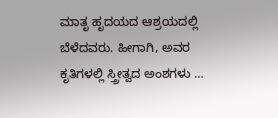ಮಾತೃ ಹೃದಯದ ಆಶ್ರಯದಲ್ಲಿ ಬೆಳೆದವರು. ಹೀಗಾಗಿ, ಅವರ ಕೃತಿಗಳಲ್ಲಿ ಸ್ತ್ರೀತ್ವದ ಅಂಶಗಳು …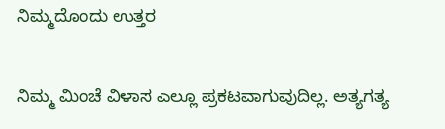ನಿಮ್ಮದೊಂದು ಉತ್ತರ

ನಿಮ್ಮ ಮಿಂಚೆ ವಿಳಾಸ ಎಲ್ಲೂ ಪ್ರಕಟವಾಗುವುದಿಲ್ಲ. ಅತ್ಯಗತ್ಯ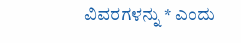ವಿವರಗಳನ್ನು * ಎಂದು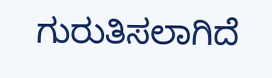ಗುರುತಿಸಲಾಗಿದೆ